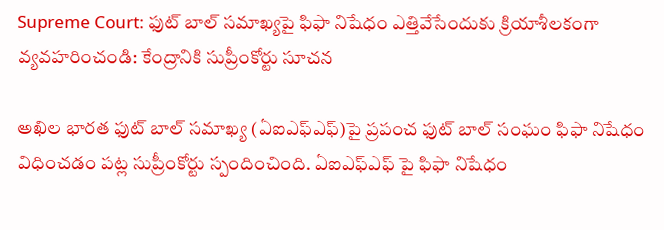Supreme Court: ఫుట్ బాల్ సమాఖ్యపై ఫిఫా నిషేధం ఎత్తివేసేందుకు క్రియాశీలకంగా వ్యవహరించండి: కేంద్రానికి సుప్రీంకోర్టు సూచన

అఖిల భారత ఫుట్ బాల్ సమాఖ్య (ఏఐఎఫ్ఎఫ్)పై ప్రపంచ ఫుట్ బాల్ సంఘం ఫిఫా నిషేధం విధించడం పట్ల సుప్రీంకోర్టు స్పందించింది. ఏఐఎఫ్ఎఫ్ పై ఫిఫా నిషేధం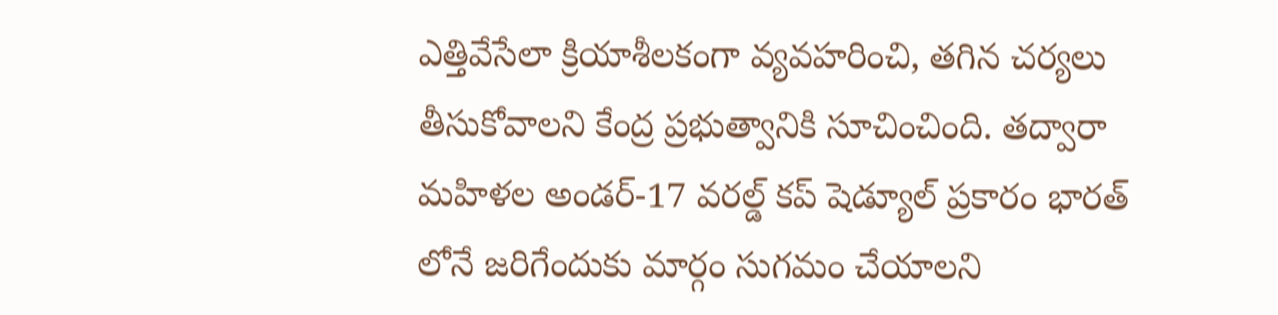ఎత్తివేసేలా క్రియాశీలకంగా వ్యవహరించి, తగిన చర్యలు తీసుకోవాలని కేంద్ర ప్రభుత్వానికి సూచించింది. తద్వారా మహిళల అండర్-17 వరల్డ్ కప్ షెడ్యూల్ ప్రకారం భారత్ లోనే జరిగేందుకు మార్గం సుగమం చేయాలని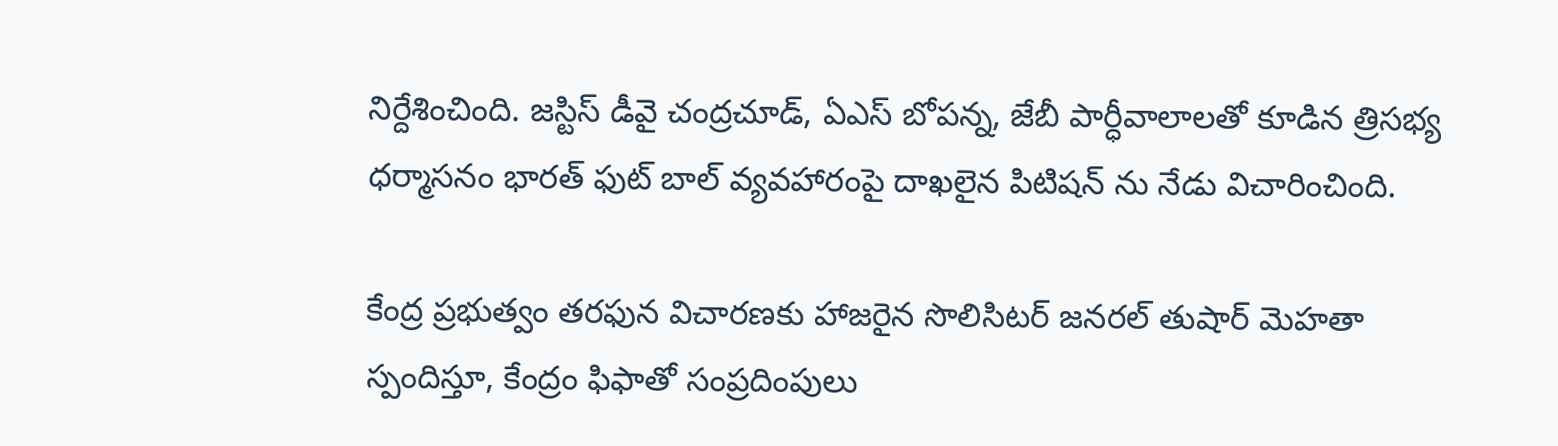నిర్దేశించింది. జస్టిస్ డీవై చంద్రచూడ్, ఏఎస్ బోపన్న, జేబీ పార్ధీవాలాలతో కూడిన త్రిసభ్య ధర్మాసనం భారత్ ఫుట్ బాల్ వ్యవహారంపై దాఖలైన పిటిషన్ ను నేడు విచారించింది.

కేంద్ర ప్రభుత్వం తరఫున విచారణకు హాజరైన సొలిసిటర్ జనరల్ తుషార్ మెహతా స్పందిస్తూ, కేంద్రం ఫిఫాతో సంప్రదింపులు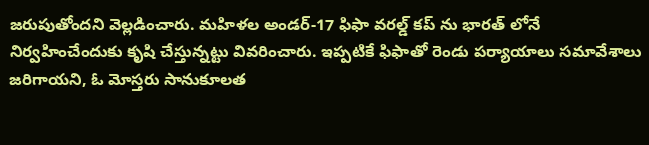జరుపుతోందని వెల్లడించారు. మహిళల అండర్-17 ఫిఫా వరల్డ్ కప్ ను భారత్ లోనే నిర్వహించేందుకు కృషి చేస్తున్నట్టు వివరించారు. ఇప్పటికే ఫిఫాతో రెండు పర్యాయాలు సమావేశాలు జరిగాయని, ఓ మోస్తరు సానుకూలత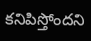కనిపిస్తోందని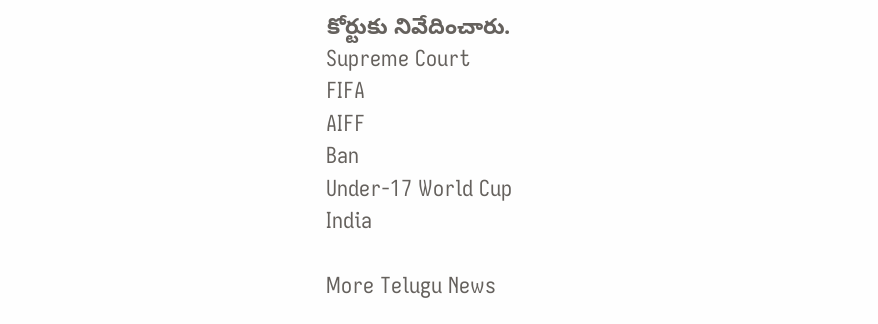కోర్టుకు నివేదించారు.
Supreme Court
FIFA
AIFF
Ban
Under-17 World Cup
India

More Telugu News